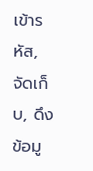เข้ารหัส, จัดเก็บ, ดึงข้อมู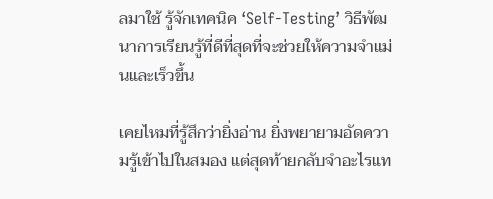ลมาใช้ รู้จักเทคนิค ‘Self-Testing’ วิธีพัฒนาการเรียนรู้ที่ดีที่สุดที่จะช่วยให้ความจำแม่นและเร็วขึ้น

เคยไหมที่รู้สึกว่ายิ่งอ่าน ยิ่งพยายามอัดความรู้เข้าไปในสมอง แต่สุดท้ายกลับจำอะไรแท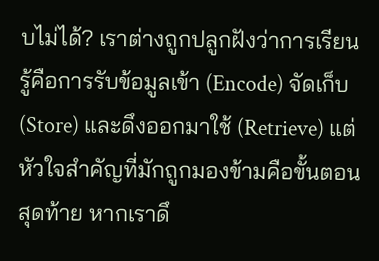บไม่ได้? เราต่างถูกปลูกฝังว่าการเรียนรู้คือการรับข้อมูลเข้า (Encode) จัดเก็บ (Store) และดึงออกมาใช้ (Retrieve) แต่หัวใจสำคัญที่มักถูกมองข้ามคือขั้นตอนสุดท้าย หากเราดึ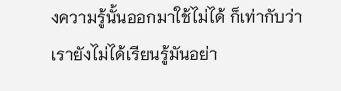งความรู้นั้นออกมาใช้ไม่ได้ ก็เท่ากับว่าเรายังไม่ได้เรียนรู้มันอย่า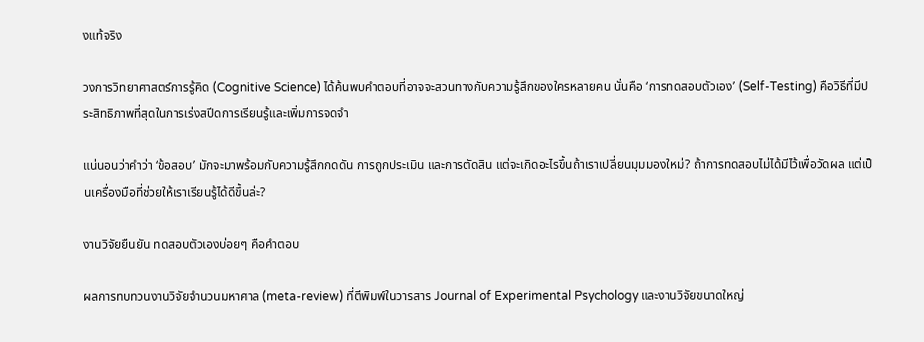งแท้จริง

วงการวิทยาศาสตร์การรู้คิด (Cognitive Science) ได้ค้นพบคำตอบที่อาจจะสวนทางกับความรู้สึกของใครหลายคน นั่นคือ ‘การทดสอบตัวเอง’ (Self-Testing) คือวิธีที่มีประสิทธิภาพที่สุดในการเร่งสปีดการเรียนรู้และเพิ่มการจดจำ

แน่นอนว่าคำว่า ‘ข้อสอบ’ มักจะมาพร้อมกับความรู้สึกกดดัน การถูกประเมิน และการตัดสิน แต่จะเกิดอะไรขึ้นถ้าเราเปลี่ยนมุมมองใหม่? ถ้าการทดสอบไม่ได้มีไว้เพื่อวัดผล แต่เป็นเครื่องมือที่ช่วยให้เราเรียนรู้ได้ดีขึ้นล่ะ?

งานวิจัยยืนยัน ทดสอบตัวเองบ่อยๆ คือคำตอบ

ผลการทบทวนงานวิจัยจำนวนมหาศาล (meta-review) ที่ตีพิมพ์ในวารสาร Journal of Experimental Psychology และงานวิจัยขนาดใหญ่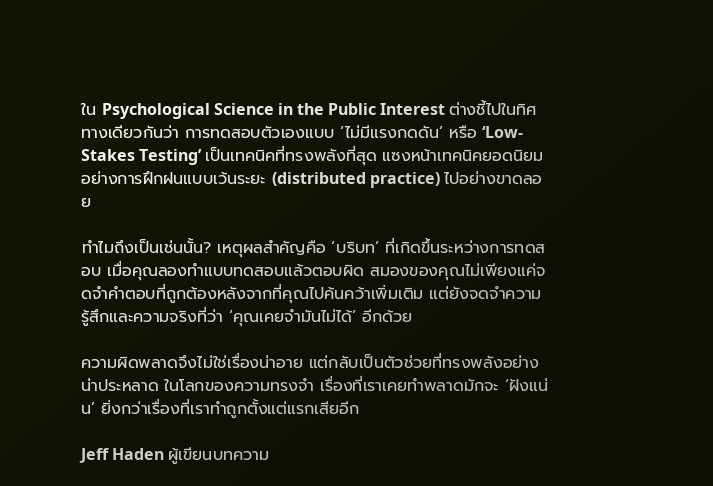ใน Psychological Science in the Public Interest ต่างชี้ไปในทิศทางเดียวกันว่า การทดสอบตัวเองแบบ ‘ไม่มีแรงกดดัน’ หรือ ‘Low-Stakes Testing’ เป็นเทคนิคที่ทรงพลังที่สุด แซงหน้าเทคนิคยอดนิยมอย่างการฝึกฝนแบบเว้นระยะ (distributed practice) ไปอย่างขาดลอย

ทำไมถึงเป็นเช่นนั้น? เหตุผลสำคัญคือ ‘บริบท’ ที่เกิดขึ้นระหว่างการทดสอบ เมื่อคุณลองทำแบบทดสอบแล้วตอบผิด สมองของคุณไม่เพียงแค่จดจำคำตอบที่ถูกต้องหลังจากที่คุณไปค้นคว้าเพิ่มเติม แต่ยังจดจำความรู้สึกและความจริงที่ว่า ‘คุณเคยจำมันไม่ได้’ อีกด้วย

ความผิดพลาดจึงไม่ใช่เรื่องน่าอาย แต่กลับเป็นตัวช่วยที่ทรงพลังอย่างน่าประหลาด ในโลกของความทรงจำ เรื่องที่เราเคยทำพลาดมักจะ ‘ฝังแน่น’ ยิ่งกว่าเรื่องที่เราทำถูกตั้งแต่แรกเสียอีก

Jeff Haden ผู้เขียนบทความ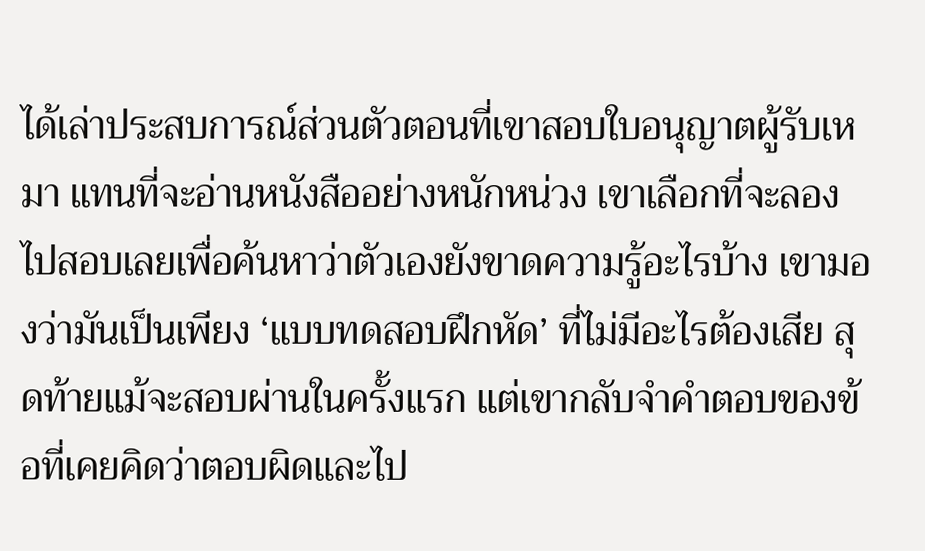ได้เล่าประสบการณ์ส่วนตัวตอนที่เขาสอบใบอนุญาตผู้รับเหมา แทนที่จะอ่านหนังสืออย่างหนักหน่วง เขาเลือกที่จะลองไปสอบเลยเพื่อค้นหาว่าตัวเองยังขาดความรู้อะไรบ้าง เขามองว่ามันเป็นเพียง ‘แบบทดสอบฝึกหัด’ ที่ไม่มีอะไรต้องเสีย สุดท้ายแม้จะสอบผ่านในครั้งแรก แต่เขากลับจำคำตอบของข้อที่เคยคิดว่าตอบผิดและไป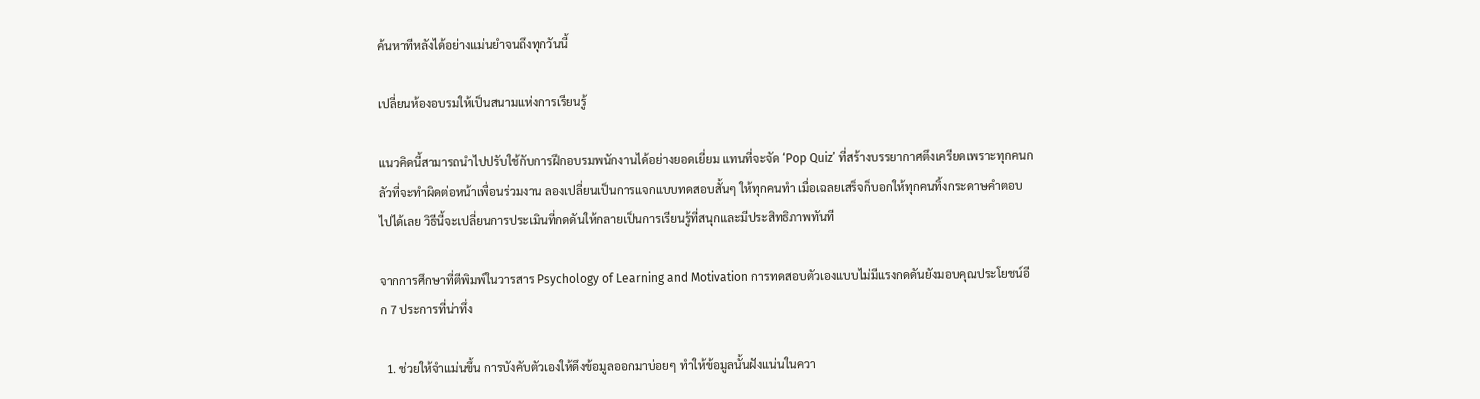ค้นหาทีหลังได้อย่างแม่นยำจนถึงทุกวันนี้

เปลี่ยนห้องอบรมให้เป็นสนามแห่งการเรียนรู้

แนวคิดนี้สามารถนำไปปรับใช้กับการฝึกอบรมพนักงานได้อย่างยอดเยี่ยม แทนที่จะจัด ‘Pop Quiz’ ที่สร้างบรรยากาศตึงเครียดเพราะทุกคนกลัวที่จะทำผิดต่อหน้าเพื่อนร่วมงาน ลองเปลี่ยนเป็นการแจกแบบทดสอบสั้นๆ ให้ทุกคนทำ เมื่อเฉลยเสร็จก็บอกให้ทุกคนทิ้งกระดาษคำตอบไปได้เลย วิธีนี้จะเปลี่ยนการประเมินที่กดดันให้กลายเป็นการเรียนรู้ที่สนุกและมีประสิทธิภาพทันที

จากการศึกษาที่ตีพิมพ์ในวารสาร Psychology of Learning and Motivation การทดสอบตัวเองแบบไม่มีแรงกดดันยังมอบคุณประโยชน์อีก 7 ประการที่น่าทึ่ง

  1. ช่วยให้จำแม่นขึ้น การบังคับตัวเองให้ดึงข้อมูลออกมาบ่อยๆ ทำให้ข้อมูลนั้นฝังแน่นในควา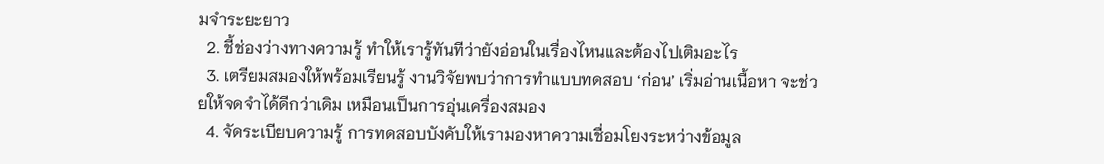มจำระยะยาว
  2. ชี้ช่องว่างทางความรู้ ทำให้เรารู้ทันทีว่ายังอ่อนในเรื่องไหนและต้องไปเติมอะไร
  3. เตรียมสมองให้พร้อมเรียนรู้ งานวิจัยพบว่าการทำแบบทดสอบ ‘ก่อน’ เริ่มอ่านเนื้อหา จะช่วยให้จดจำได้ดีกว่าเดิม เหมือนเป็นการอุ่นเครื่องสมอง
  4. จัดระเบียบความรู้ การทดสอบบังคับให้เรามองหาความเชื่อมโยงระหว่างข้อมูล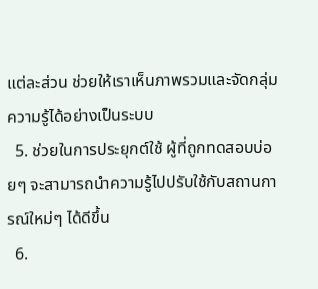แต่ละส่วน ช่วยให้เราเห็นภาพรวมและจัดกลุ่มความรู้ได้อย่างเป็นระบบ
  5. ช่วยในการประยุกต์ใช้ ผู้ที่ถูกทดสอบบ่อยๆ จะสามารถนำความรู้ไปปรับใช้กับสถานการณ์ใหม่ๆ ได้ดีขึ้น
  6.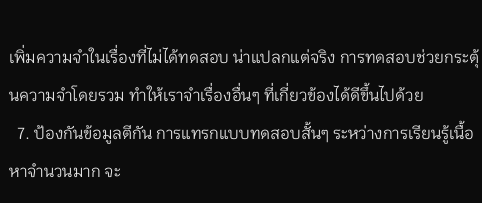เพิ่มความจำในเรื่องที่ไม่ได้ทดสอบ น่าแปลกแต่จริง การทดสอบช่วยกระตุ้นความจำโดยรวม ทำให้เราจำเรื่องอื่นๆ ที่เกี่ยวข้องได้ดีขึ้นไปด้วย
  7. ป้องกันข้อมูลตีกัน การแทรกแบบทดสอบสั้นๆ ระหว่างการเรียนรู้เนื้อหาจำนวนมาก จะ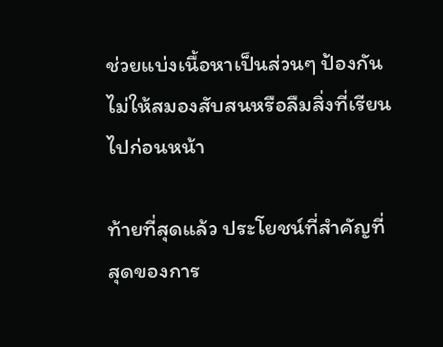ช่วยแบ่งเนื้อหาเป็นส่วนๆ ป้องกันไม่ให้สมองสับสนหรือลืมสิ่งที่เรียนไปก่อนหน้า

ท้ายที่สุดแล้ว ประโยชน์ที่สำคัญที่สุดของการ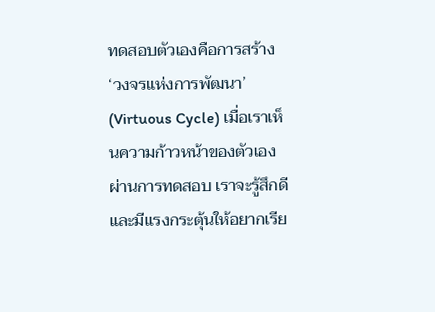ทดสอบตัวเองคือการสร้าง ‘วงจรแห่งการพัฒนา’ (Virtuous Cycle) เมื่อเราเห็นความก้าวหน้าของตัวเองผ่านการทดสอบ เราจะรู้สึกดีและมีแรงกระตุ้นให้อยากเรีย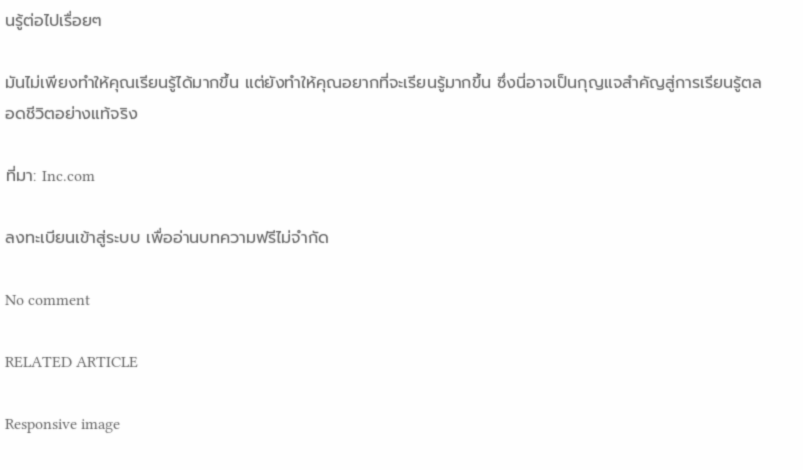นรู้ต่อไปเรื่อยๆ

มันไม่เพียงทำให้คุณเรียนรู้ได้มากขึ้น แต่ยังทำให้คุณอยากที่จะเรียนรู้มากขึ้น ซึ่งนี่อาจเป็นกุญแจสำคัญสู่การเรียนรู้ตลอดชีวิตอย่างแท้จริง

ที่มา: Inc.com

ลงทะเบียนเข้าสู่ระบบ เพื่ออ่านบทความฟรีไม่จำกัด

No comment

RELATED ARTICLE

Responsive image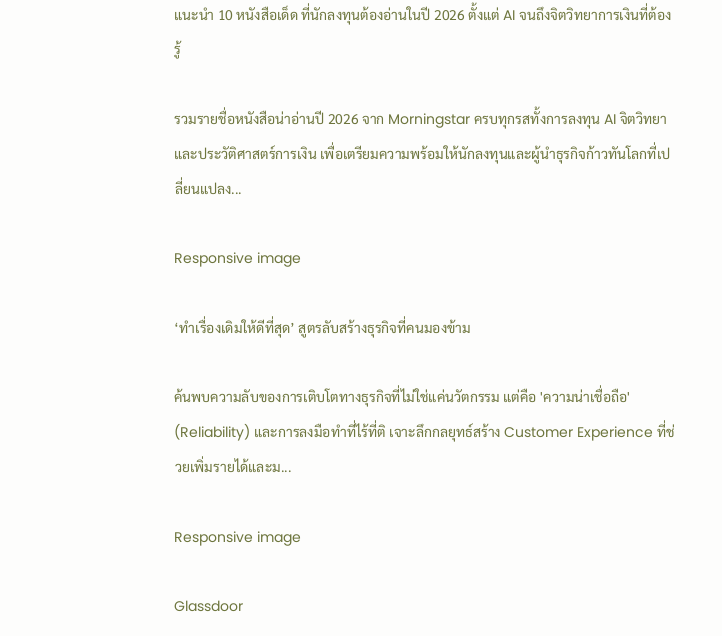แนะนำ 10 หนังสือเด็ด ที่นักลงทุนต้องอ่านในปี 2026 ตั้งแต่ AI จนถึงจิตวิทยาการเงินที่ต้องรู้

รวมรายชื่อหนังสือน่าอ่านปี 2026 จาก Morningstar ครบทุกรสทั้งการลงทุน AI จิตวิทยา และประวัติศาสตร์การเงิน เพื่อเตรียมความพร้อมให้นักลงทุนและผู้นำธุรกิจก้าวทันโลกที่เปลี่ยนแปลง...

Responsive image

‘ทำเรื่องเดิมให้ดีที่สุด’ สูตรลับสร้างธุรกิจที่คนมองข้าม

ค้นพบความลับของการเติบโตทางธุรกิจที่ไม่ใช่แค่นวัตกรรม แต่คือ 'ความน่าเชื่อถือ' (Reliability) และการลงมือทำที่ไร้ที่ติ เจาะลึกกลยุทธ์สร้าง Customer Experience ที่ช่วยเพิ่มรายได้และม...

Responsive image

Glassdoor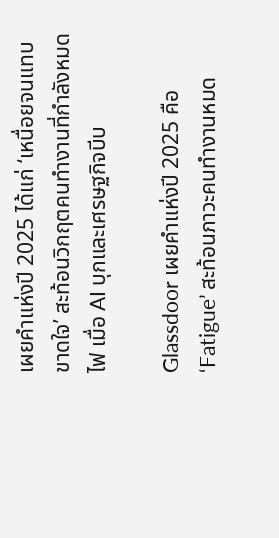เผยคำแห่งปี 2025 ได้แก่ ‘เหนื่อยจนแทบขาดใจ’ สะท้อนวิกฤตคนทำงานที่กำลังหมดไฟ เมื่อ AI บุกและเศรษฐกิจบีบ

Glassdoor เผยคำแห่งปี 2025 คือ ‘Fatigue’ สะท้อนภาวะคนทำงานหมด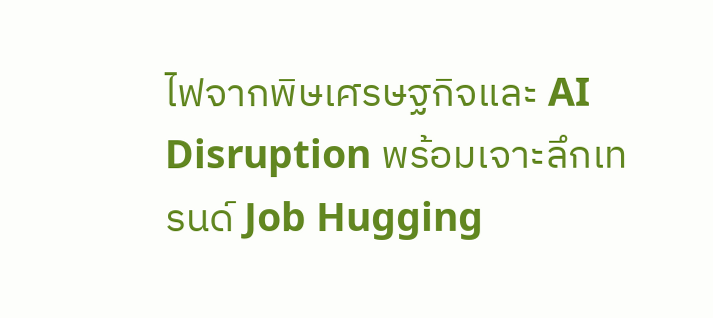ไฟจากพิษเศรษฐกิจและ AI Disruption พร้อมเจาะลึกเทรนด์ Job Hugging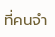ที่คนจำ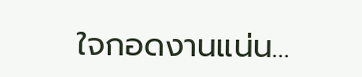ใจกอดงานแน่น...